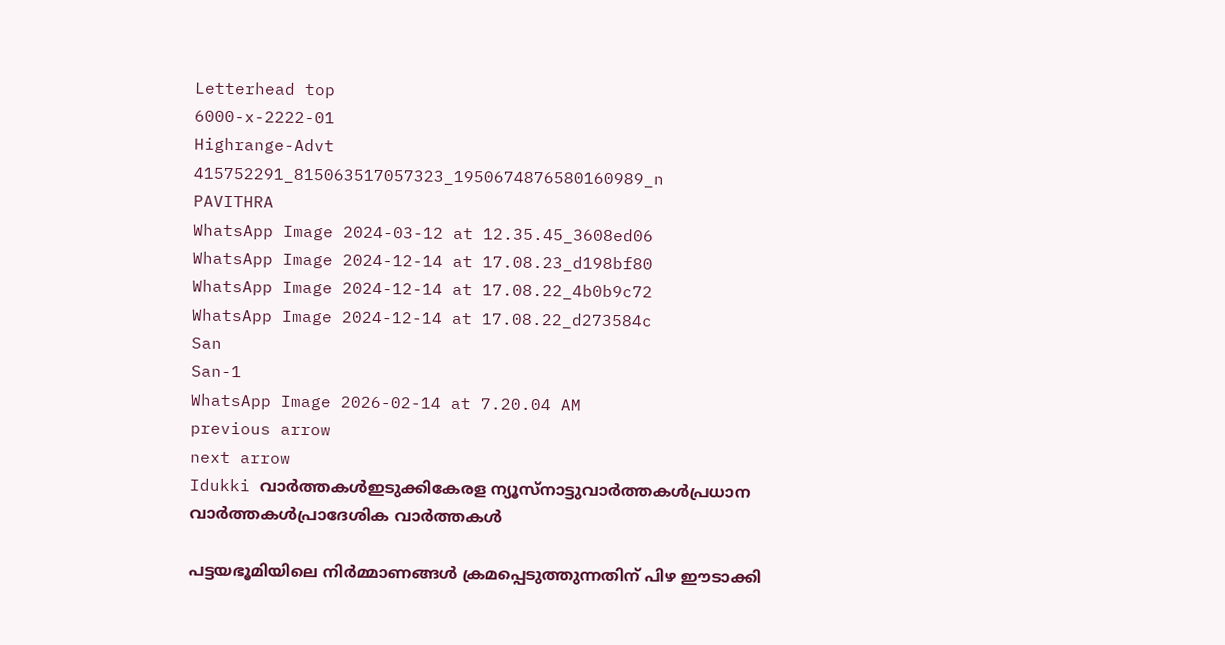Letterhead top
6000-x-2222-01
Highrange-Advt
415752291_815063517057323_1950674876580160989_n
PAVITHRA
WhatsApp Image 2024-03-12 at 12.35.45_3608ed06
WhatsApp Image 2024-12-14 at 17.08.23_d198bf80
WhatsApp Image 2024-12-14 at 17.08.22_4b0b9c72
WhatsApp Image 2024-12-14 at 17.08.22_d273584c
San
San-1
WhatsApp Image 2026-02-14 at 7.20.04 AM
previous arrow
next arrow
Idukki വാര്‍ത്തകള്‍ഇടുക്കികേരള ന്യൂസ്നാട്ടുവാര്‍ത്തകള്‍പ്രധാന വാര്‍ത്തകള്‍പ്രാദേശിക വാർത്തകൾ

പട്ടയഭൂമിയിലെ നിർമ്മാണങ്ങൾ ക്രമപ്പെടുത്തുന്നതിന് പിഴ ഈടാക്കി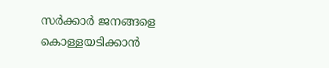സർക്കാർ ജനങ്ങളെ കൊള്ളയടിക്കാൻ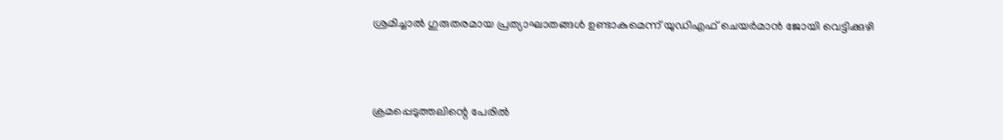ശ്രമിച്ചാൽ ഗുരുതരമായ പ്രത്യാഘാതങ്ങൾ ഉണ്ടാകുമെന്ന് യുഡിഎഫ് ചെയർമാൻ ജോയി വെട്ടിക്കുഴി



ക്രമപ്പെടുത്തലിന്റെ പേരിൽ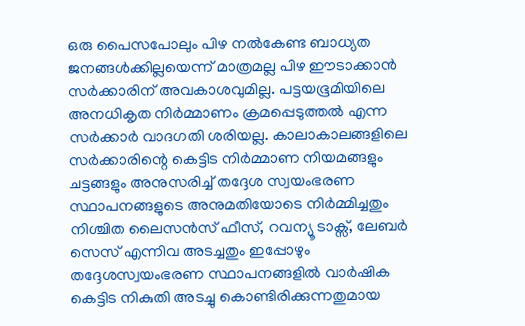ഒരു പൈസപോലും പിഴ നൽകേണ്ട ബാധ്യത ജനങ്ങൾക്കില്ലയെന്ന് മാത്രമല്ല പിഴ ഈടാക്കാൻ സർക്കാരിന് അവകാശവുമില്ല. പട്ടയഭൂമിയിലെ അനധികൃത നിർമ്മാണം ക്രമപ്പെടുത്തൽ എന്ന സർക്കാർ വാദഗതി ശരിയല്ല. കാലാകാലങ്ങളിലെ സർക്കാരിന്റെ കെട്ടിട നിർമ്മാണ നിയമങ്ങളും ചട്ടങ്ങളും അനുസരിച്ച് തദ്ദേശ സ്വയംഭരണ സ്ഥാപനങ്ങളുടെ അനുമതിയോടെ നിർമ്മിച്ചതും നിശ്ചിത ലൈസൻസ് ഫീസ്, റവന്യൂ ടാക്സ്, ലേബർ സെസ് എന്നിവ അടച്ചതും ഇപ്പോഴും തദ്ദേശസ്വയംഭരണ സ്ഥാപനങ്ങളിൽ വാർഷിക കെട്ടിട നികുതി അടച്ചു കൊണ്ടിരിക്കുന്നതുമായ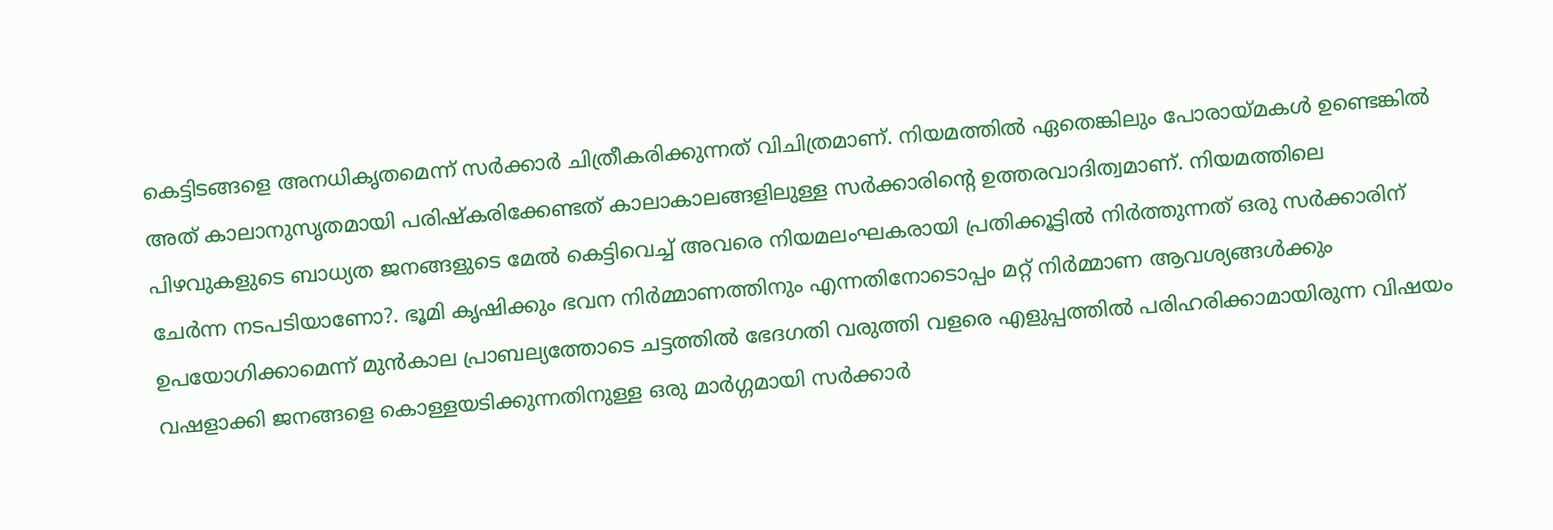കെട്ടിടങ്ങളെ അനധികൃതമെന്ന് സർക്കാർ ചിത്രീകരിക്കുന്നത് വിചിത്രമാണ്. നിയമത്തിൽ ഏതെങ്കിലും പോരായ്മകൾ ഉണ്ടെങ്കിൽ അത് കാലാനുസൃതമായി പരിഷ്കരിക്കേണ്ടത് കാലാകാലങ്ങളിലുള്ള സർക്കാരിന്റെ ഉത്തരവാദിത്വമാണ്. നിയമത്തിലെ പിഴവുകളുടെ ബാധ്യത ജനങ്ങളുടെ മേൽ കെട്ടിവെച്ച് അവരെ നിയമലംഘകരായി പ്രതിക്കൂട്ടിൽ നിർത്തുന്നത് ഒരു സർക്കാരിന് ചേർന്ന നടപടിയാണോ?. ഭൂമി കൃഷിക്കും ഭവന നിർമ്മാണത്തിനും എന്നതിനോടൊപ്പം മറ്റ് നിർമ്മാണ ആവശ്യങ്ങൾക്കും ഉപയോഗിക്കാമെന്ന് മുൻകാല പ്രാബല്യത്തോടെ ചട്ടത്തിൽ ഭേദഗതി വരുത്തി വളരെ എളുപ്പത്തിൽ പരിഹരിക്കാമായിരുന്ന വിഷയം വഷളാക്കി ജനങ്ങളെ കൊള്ളയടിക്കുന്നതിനുള്ള ഒരു മാർഗ്ഗമായി സർക്കാർ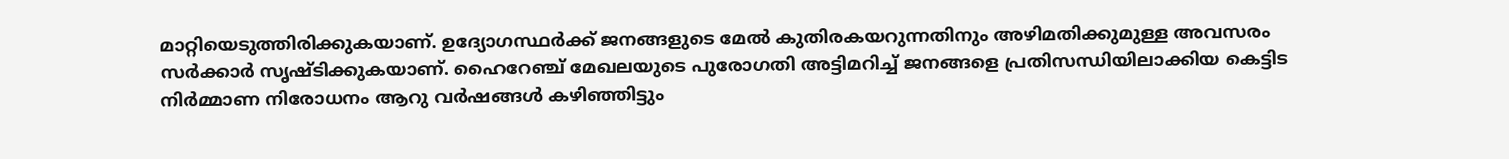മാറ്റിയെടുത്തിരിക്കുകയാണ്. ഉദ്യോഗസ്ഥർക്ക് ജനങ്ങളുടെ മേൽ കുതിരകയറുന്നതിനും അഴിമതിക്കുമുള്ള അവസരം സർക്കാർ സൃഷ്ടിക്കുകയാണ്. ഹൈറേഞ്ച് മേഖലയുടെ പുരോഗതി അട്ടിമറിച്ച് ജനങ്ങളെ പ്രതിസന്ധിയിലാക്കിയ കെട്ടിട നിർമ്മാണ നിരോധനം ആറു വർഷങ്ങൾ കഴിഞ്ഞിട്ടും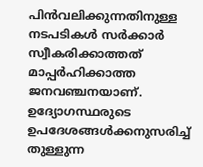പിൻവലിക്കുന്നതിനുള്ള നടപടികൾ സർക്കാർ സ്വീകരിക്കാത്തത് മാപ്പർഹിക്കാത്ത ജനവഞ്ചനയാണ്. ഉദ്യോഗസ്ഥരുടെ ഉപദേശങ്ങൾക്കനുസരിച്ച് തുള്ളുന്ന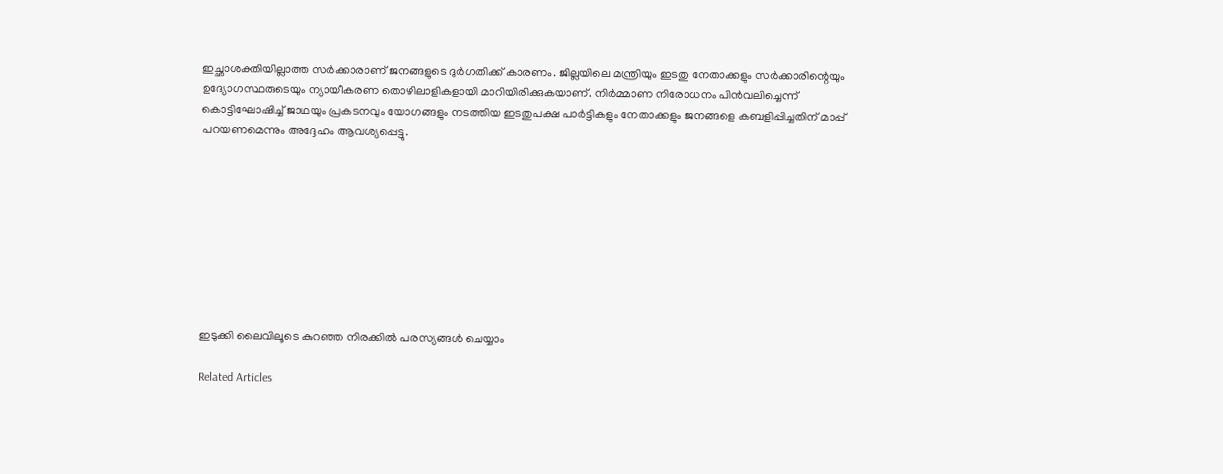ഇച്ഛാശക്തിയില്ലാത്ത സർക്കാരാണ് ജനങ്ങളുടെ ദുർഗതിക്ക് കാരണം. ജില്ലയിലെ മന്ത്രിയും ഇടതു നേതാക്കളും സർക്കാരിന്റെയും ഉദ്യോഗസ്ഥരുടെയും ന്യായീകരണ തൊഴിലാളികളായി മാറിയിരിക്കുകയാണ്. നിർമ്മാണ നിരോധനം പിൻവലിച്ചെന്ന് കൊട്ടിഘോഷിച്ച് ജാഥയും പ്രകടനവും യോഗങ്ങളും നടത്തിയ ഇടതുപക്ഷ പാർട്ടികളും നേതാക്കളും ജനങ്ങളെ കബളിപ്പിച്ചതിന് മാപ്പ് പറയണമെന്നും അദ്ദേഹം ആവശ്യപ്പെട്ടു.









ഇടുക്കി ലൈവിലൂടെ കുറഞ്ഞ നിരക്കിൽ പരസ്യങ്ങൾ ചെയ്യാം

Related Articles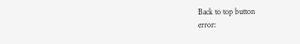Back to top button
error: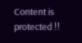Content is protected !!